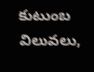కుటుంబ విలువలు,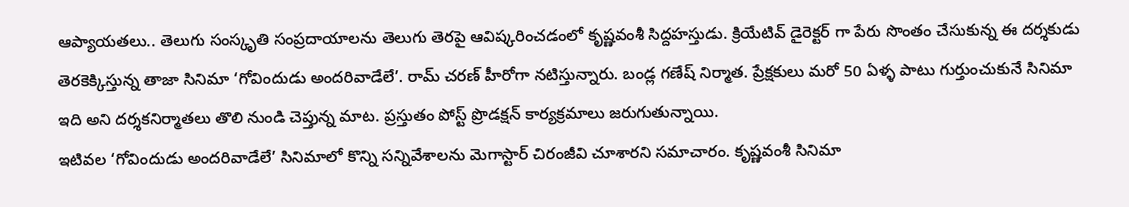ఆప్యాయతలు.. తెలుగు సంస్కృతి సంప్రదాయాలను తెలుగు తెరపై ఆవిష్కరించడంలో కృష్ణవంశీ సిద్దహస్తుడు. క్రియేటివ్ డైరెక్టర్ గా పేరు సొంతం చేసుకున్న ఈ దర్శకుడు తెరకెక్కిస్తున్న తాజా సినిమా ‘గోవిందుడు అందరివాడేలే’. రామ్ చరణ్ హీరోగా నటిస్తున్నారు. బండ్ల గణేష్ నిర్మాత. ప్రేక్షకులు మరో 50 ఏళ్ళ పాటు గుర్తుంచుకునే సినిమా ఇది అని దర్శకనిర్మాతలు తొలి నుండి చెప్తున్న మాట. ప్రస్తుతం పోస్ట్ ప్రొడక్షన్ కార్యక్రమాలు జరుగుతున్నాయి.
ఇటివల ‘గోవిందుడు అందరివాడేలే’ సినిమాలో కొన్ని సన్నివేశాలను మెగాస్టార్ చిరంజీవి చూశారని సమాచారం. కృష్ణవంశీ సినిమా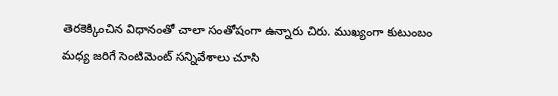తెరకెక్కించిన విధానంతో చాలా సంతోషంగా ఉన్నారు చిరు. ముఖ్యంగా కుటుంబం మధ్య జరిగే సెంటిమెంట్ సన్నివేశాలు చూసి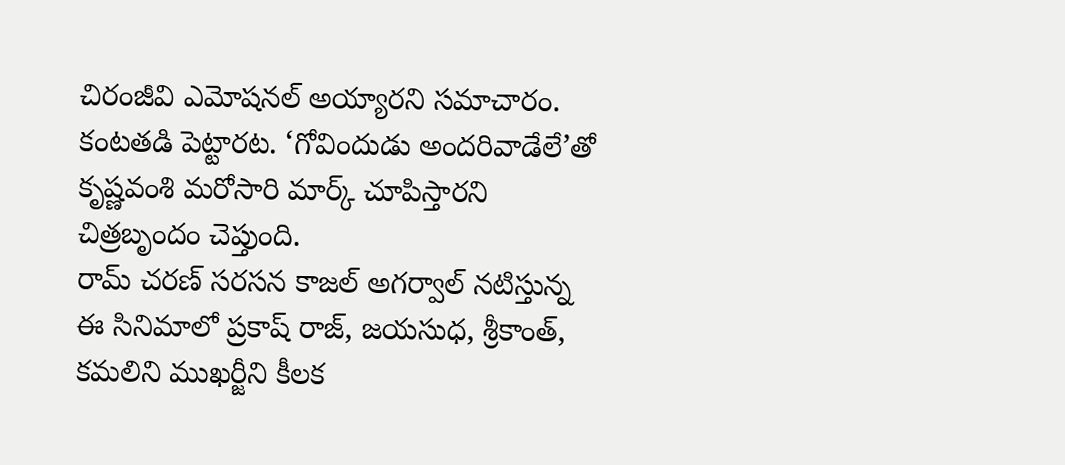చిరంజీవి ఎమోషనల్ అయ్యారని సమాచారం. కంటతడి పెట్టారట. ‘గోవిందుడు అందరివాడేలే’తో కృష్ణవంశి మరోసారి మార్క్ చూపిస్తారని చిత్రబృందం చెప్తుంది.
రామ్ చరణ్ సరసన కాజల్ అగర్వాల్ నటిస్తున్న ఈ సినిమాలో ప్రకాష్ రాజ్, జయసుధ, శ్రీకాంత్, కమలిని ముఖర్జీని కీలక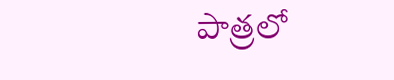పాత్రలో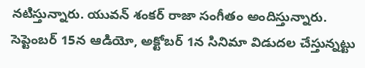నటిస్తున్నారు. యువన్ శంకర్ రాజా సంగీతం అందిస్తున్నారు. సెప్టెంబర్ 15న ఆడియో, అక్టోబర్ 1న సినిమా విడుదల చేస్తున్నట్టు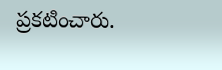ప్రకటించారు.